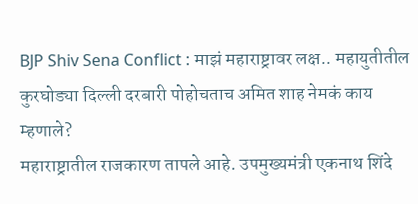BJP Shiv Sena Conflict : माझं महाराष्ट्रावर लक्ष.. महायुतीतील कुरघोड्या दिल्ली दरबारी पोहोचताच अमित शाह नेमकं काय म्हणाले?
महाराष्ट्रातील राजकारण तापले आहे. उपमुख्यमंत्री एकनाथ शिंदे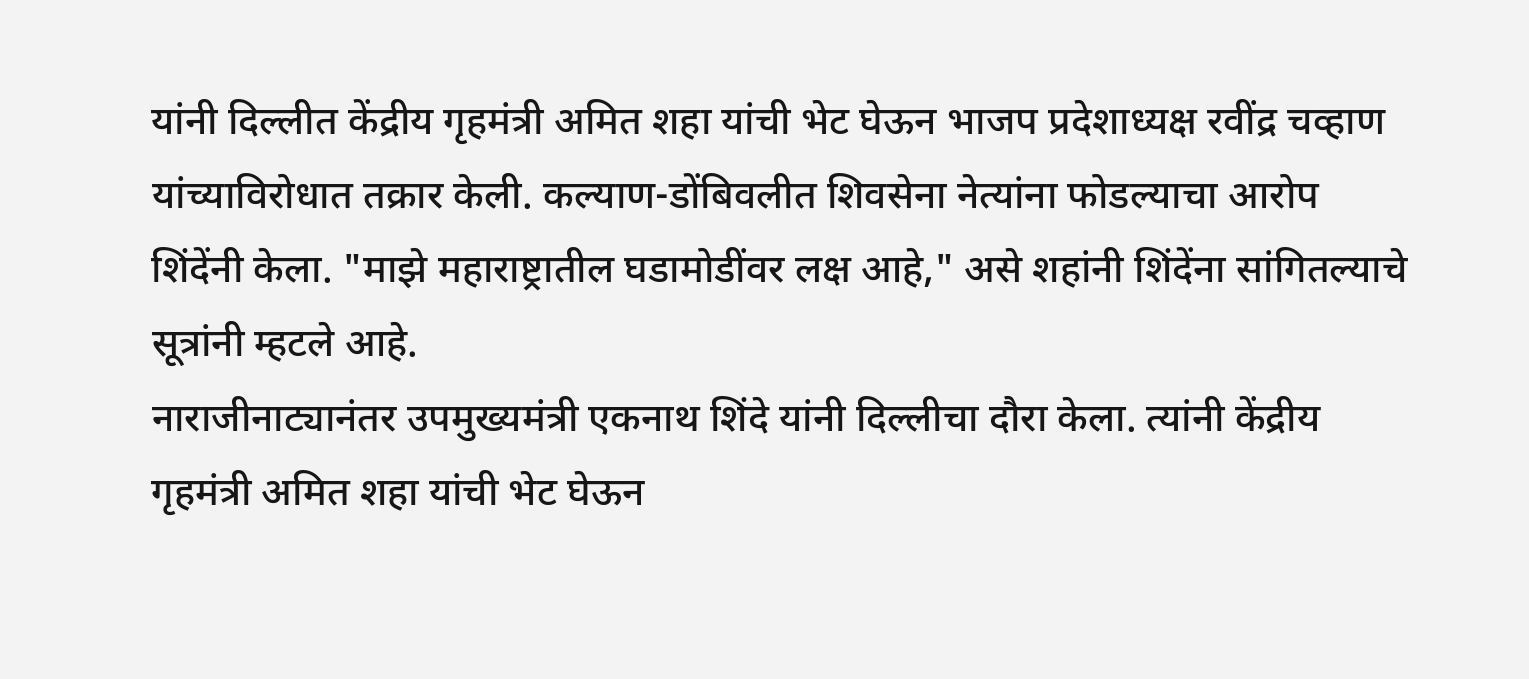यांनी दिल्लीत केंद्रीय गृहमंत्री अमित शहा यांची भेट घेऊन भाजप प्रदेशाध्यक्ष रवींद्र चव्हाण यांच्याविरोधात तक्रार केली. कल्याण-डोंबिवलीत शिवसेना नेत्यांना फोडल्याचा आरोप शिंदेंनी केला. "माझे महाराष्ट्रातील घडामोडींवर लक्ष आहे," असे शहांनी शिंदेंना सांगितल्याचे सूत्रांनी म्हटले आहे.
नाराजीनाट्यानंतर उपमुख्यमंत्री एकनाथ शिंदे यांनी दिल्लीचा दौरा केला. त्यांनी केंद्रीय गृहमंत्री अमित शहा यांची भेट घेऊन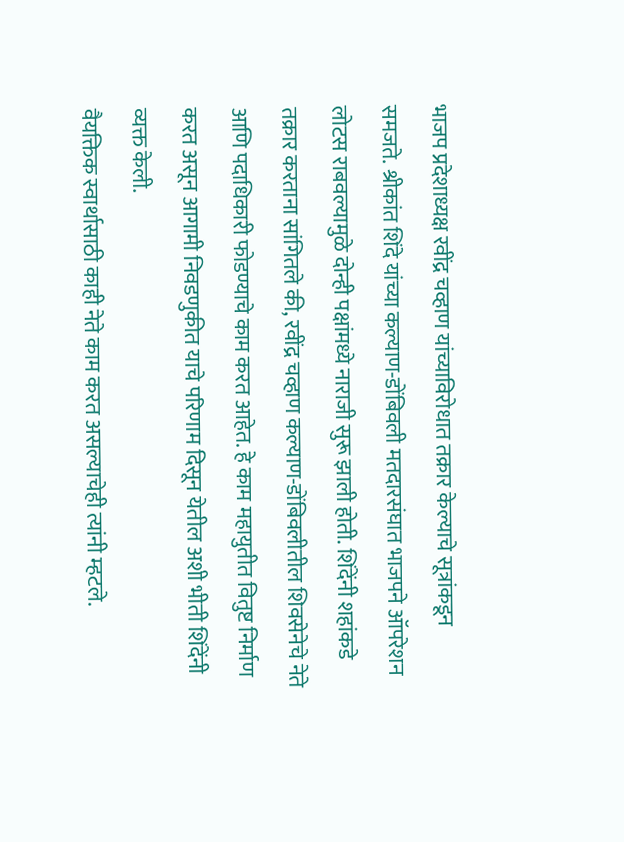भाजप प्रदेशाध्यक्ष रवींद्र चव्हाण यांच्याविरोधात तक्रार केल्याचे सूत्रांकडून समजते. श्रीकांत शिंदे यांच्या कल्याण-डोंबिवली मतदारसंघात भाजपने ऑपरेशन लोटस राबवल्यामुळे दोन्ही पक्षांमध्ये नाराजी सुरू झाली होती. शिंदेंनी शहांकडे तक्रार करताना सांगितले की, रवींद्र चव्हाण कल्याण-डोंबिवलीतील शिवसेनेचे नेते आणि पदाधिकारी फोडण्याचे काम करत आहेत. हे काम महायुतीत वितुष्ट निर्माण करत असून आगामी निवडणुकीत याचे परिणाम दिसून येतील अशी भीती शिंदेंनी व्यक्त केली.
वैयक्तिक स्वार्थासाठी काही नेते काम करत असल्याचेही त्यांनी म्हटले.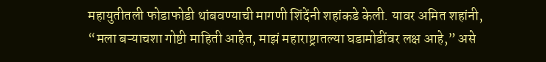महायुतीतली फोडाफोडी थांबवण्याची मागणी शिंदेंनी शहांकडे केली. यावर अमित शहांनी, “मला बऱ्याचशा गोष्टी माहिती आहेत, माझं महाराष्ट्रातल्या घडामोडींवर लक्ष आहे,” असे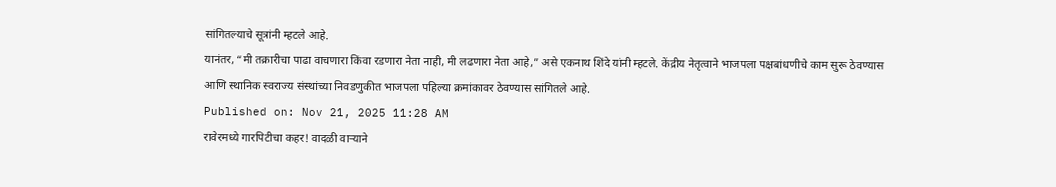सांगितल्याचे सूत्रांनी म्हटले आहे.
यानंतर, “मी तक्रारीचा पाढा वाचणारा किंवा रडणारा नेता नाही, मी लढणारा नेता आहे,” असे एकनाथ शिंदे यांनी म्हटले. केंद्रीय नेतृत्वाने भाजपला पक्षबांधणीचे काम सुरू ठेवण्यास आणि स्थानिक स्वराज्य संस्थांच्या निवडणुकीत भाजपला पहिल्या क्रमांकावर ठेवण्यास सांगितले आहे.
Published on: Nov 21, 2025 11:28 AM
रावेरमध्ये गारपिटीचा कहर! वादळी वाऱ्याने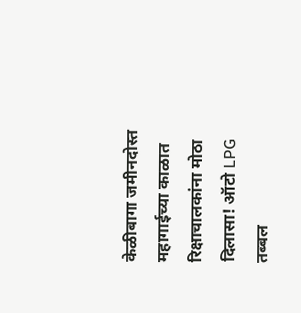केळीबागा जमीनदोस्त
महागाईच्या काळात रिक्षाचालकांना मोठा दिलासा! ऑटो LPG तब्बल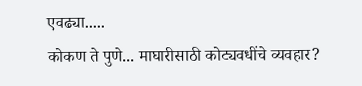एवढ्या.....
कोकण ते पुणे... माघारीसाठी कोट्यवधींचे व्यवहार?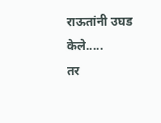राऊतांनी उघड केले.....
तर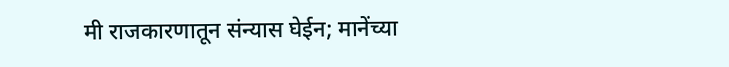मी राजकारणातून संन्यास घेईन; मानेंच्या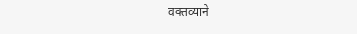वक्तव्याने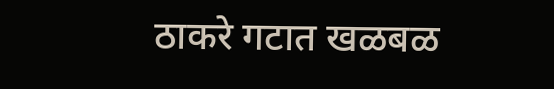ठाकरे गटात खळबळ